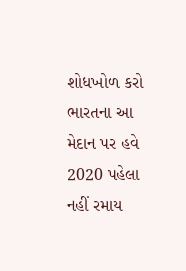શોધખોળ કરો
ભારતના આ મેદાન પર હવે 2020 પહેલા નહીં રમાય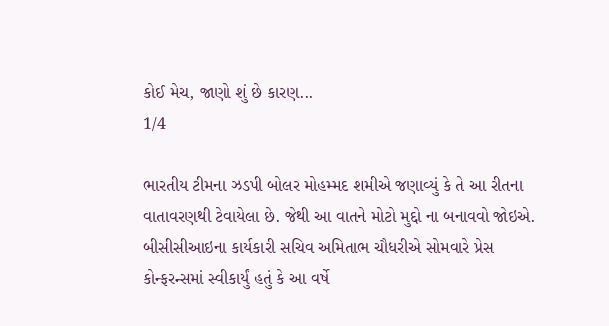કોઈ મેચ, જાણો શું છે કારણ...
1/4

ભારતીય ટીમના ઝડપી બોલર મોહમ્મદ શમીએ જણાવ્યું કે તે આ રીતના વાતાવરણથી ટેવાયેલા છે. જેથી આ વાતને મોટો મુદ્દો ના બનાવવો જોઇએ. બીસીસીઆઇના કાર્યકારી સચિવ અમિતાભ ચૌધરીએ સોમવારે પ્રેસ કોન્ફરન્સમાં સ્વીકાર્યું હતું કે આ વર્ષે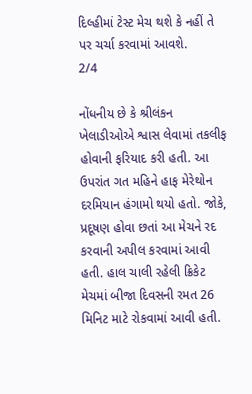દિલ્હીમાં ટેસ્ટ મેચ થશે કે નહીં તે પર ચર્ચા કરવામાં આવશે.
2/4

નોંધનીય છે કે શ્રીલંકન ખેલાડીઓએ શ્વાસ લેવામાં તકલીફ હોવાની ફરિયાદ કરી હતી. આ ઉપરાંત ગત મહિને હાફ મેરેથોન દરમિયાન હંગામો થયો હતો. જોકે, પ્રદૂષણ હોવા છતાં આ મેચને રદ કરવાની અપીલ કરવામાં આવી હતી. હાલ ચાલી રહેલી ક્રિકેટ મેચમાં બીજા દિવસની રમત 26 મિનિટ માટે રોકવામાં આવી હતી.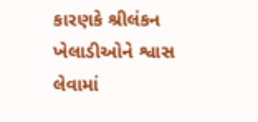કારણકે શ્રીલંકન ખેલાડીઓને શ્વાસ લેવામાં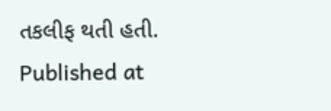તકલીફ થતી હતી.
Published at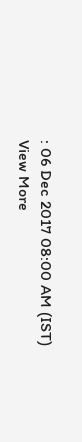: 06 Dec 2017 08:00 AM (IST)
View More